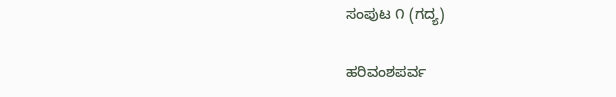ಸಂಪುಟ ೧ (ಗದ್ಯ)

ಹರಿವಂಶಪರ್ವ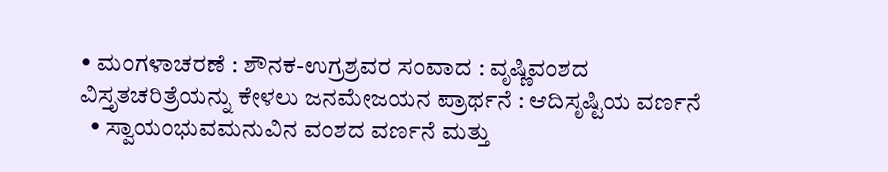• ಮಂಗಳಾಚರಣೆ : ಶೌನಕ-ಉಗ್ರಶ್ರವರ ಸಂವಾದ : ವೃಷ್ಣಿವಂಶದ ವಿಸ್ತೃತಚರಿತ್ರೆಯನ್ನು ಕೇಳಲು ಜನಮೇಜಯನ ಪ್ರಾರ್ಥನೆ : ಆದಿಸೃಷ್ಟಿಯ ವರ್ಣನೆ
  • ಸ್ವಾಯಂಭುವಮನುವಿನ ವಂಶದ ವರ್ಣನೆ ಮತ್ತು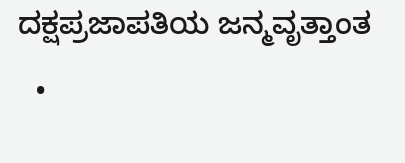ದಕ್ಷಪ್ರಜಾಪತಿಯ ಜನ್ಮವೃತ್ತಾಂತ
  •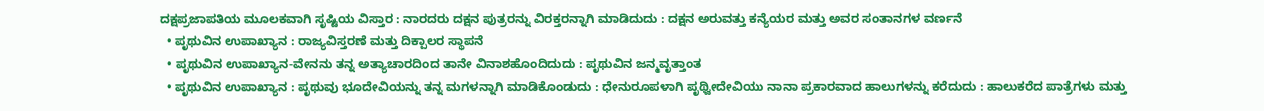ದಕ್ಷಪ್ರಜಾಪತಿಯ ಮೂಲಕವಾಗಿ ಸೃಷ್ಟಿಯ ವಿಸ್ತಾರ : ನಾರದರು ದಕ್ಷನ ಪುತ್ರರನ್ನು ವಿರಕ್ತರನ್ನಾಗಿ ಮಾಡಿದುದು : ದಕ್ಷನ ಅರುವತ್ತು ಕನ್ಯೆಯರ ಮತ್ತು ಅವರ ಸಂತಾನಗಳ ವರ್ಣನೆ
  • ಪೃಥುವಿನ ಉಪಾಖ್ಯಾನ : ರಾಜ್ಯವಿಸ್ತರಣೆ ಮತ್ತು ದಿಕ್ಪಾಲರ ಸ್ಥಾಪನೆ
  • ಪೃಥುವಿನ ಉಪಾಖ್ಯಾನ-ವೇನನು ತನ್ನ ಅತ್ಯಾಚಾರದಿಂದ ತಾನೇ ವಿನಾಶಹೊಂದಿದುದು : ಪೃಥುವಿನ ಜನ್ಮವೃತ್ತಾಂತ
  • ಪೃಥುವಿನ ಉಪಾಖ್ಯಾನ : ಪೃಥುವು ಭೂದೇವಿಯನ್ನು ತನ್ನ ಮಗಳನ್ನಾಗಿ ಮಾಡಿಕೊಂಡುದು : ಧೇನುರೂಪಳಾಗಿ ಪೃಥ್ವೀದೇವಿಯು ನಾನಾ ಪ್ರಕಾರವಾದ ಹಾಲುಗಳನ್ನು ಕರೆದುದು : ಹಾಲುಕರೆದ ಪಾತ್ರೆಗಳು ಮತ್ತು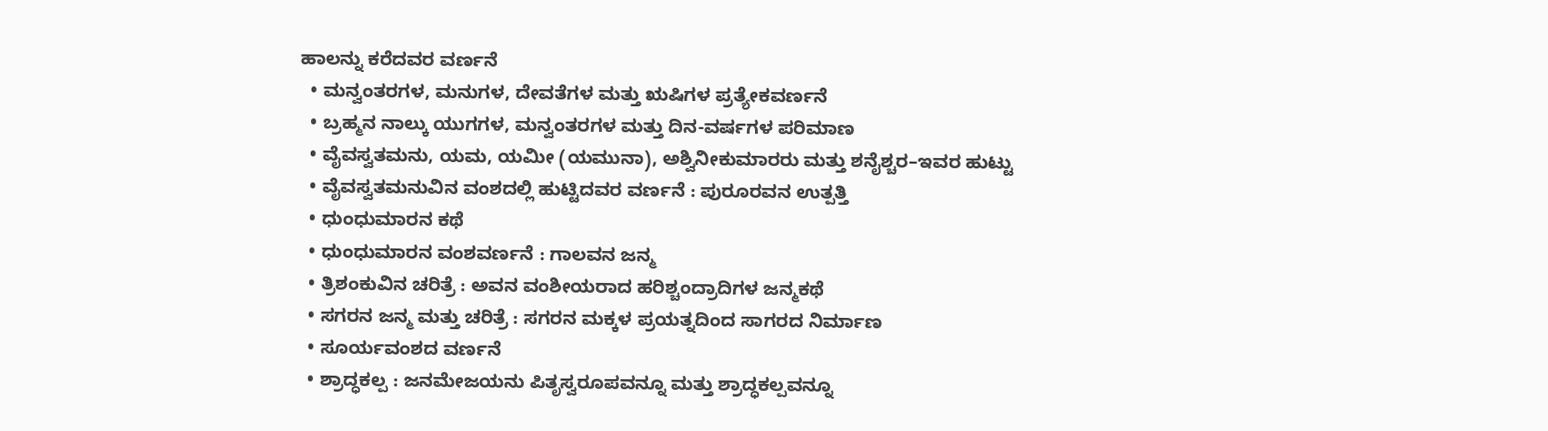ಹಾಲನ್ನು ಕರೆದವರ ವರ್ಣನೆ
  • ಮನ್ವಂತರಗಳ, ಮನುಗಳ, ದೇವತೆಗಳ ಮತ್ತು ಋಷಿಗಳ ಪ್ರತ್ಯೇಕವರ್ಣನೆ
  • ಬ್ರಹ್ಮನ ನಾಲ್ಕು ಯುಗಗಳ, ಮನ್ವಂತರಗಳ ಮತ್ತು ದಿನ-ವರ್ಷಗಳ ಪರಿಮಾಣ
  • ವೈವಸ್ವತಮನು, ಯಮ, ಯಮೀ (ಯಮುನಾ), ಅಶ್ವಿನೀಕುಮಾರರು ಮತ್ತು ಶನೈಶ್ಚರ–ಇವರ ಹುಟ್ಟು
  • ವೈವಸ್ವತಮನುವಿನ ವಂಶದಲ್ಲಿ ಹುಟ್ಟಿದವರ ವರ್ಣನೆ : ಪುರೂರವನ ಉತ್ಪತ್ತಿ
  • ಧುಂಧುಮಾರನ ಕಥೆ
  • ಧುಂಧುಮಾರನ ವಂಶವರ್ಣನೆ : ಗಾಲವನ ಜನ್ಮ
  • ತ್ರಿಶಂಕುವಿನ ಚರಿತ್ರೆ : ಅವನ ವಂಶೀಯರಾದ ಹರಿಶ್ಚಂದ್ರಾದಿಗಳ ಜನ್ಮಕಥೆ
  • ಸಗರನ ಜನ್ಮ ಮತ್ತು ಚರಿತ್ರೆ : ಸಗರನ ಮಕ್ಕಳ ಪ್ರಯತ್ನದಿಂದ ಸಾಗರದ ನಿರ್ಮಾಣ
  • ಸೂರ್ಯವಂಶದ ವರ್ಣನೆ
  • ಶ್ರಾದ್ಧಕಲ್ಪ : ಜನಮೇಜಯನು ಪಿತೃಸ್ವರೂಪವನ್ನೂ ಮತ್ತು ಶ್ರಾದ್ಧಕಲ್ಪವನ್ನೂ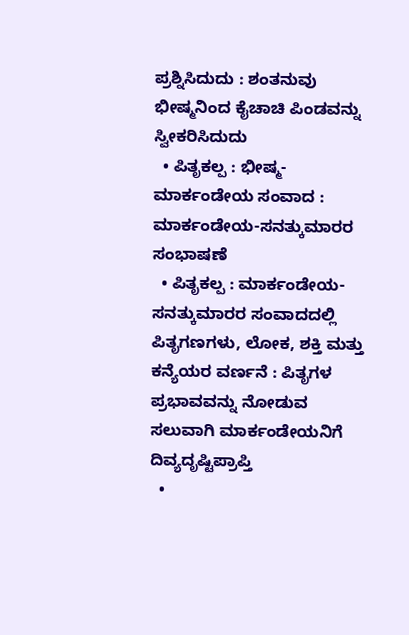ಪ್ರಶ್ನಿಸಿದುದು : ಶಂತನುವು ಭೀಷ್ಮನಿಂದ ಕೈಚಾಚಿ ಪಿಂಡವನ್ನು ಸ್ವೀಕರಿಸಿದುದು
  • ಪಿತೃಕಲ್ಪ : ಭೀಷ್ಮ-ಮಾರ್ಕಂಡೇಯ ಸಂವಾದ : ಮಾರ್ಕಂಡೇಯ-ಸನತ್ಕುಮಾರರ ಸಂಭಾಷಣೆ
  • ಪಿತೃಕಲ್ಪ : ಮಾರ್ಕಂಡೇಯ-ಸನತ್ಕುಮಾರರ ಸಂವಾದದಲ್ಲಿ ಪಿತೃಗಣಗಳು, ಲೋಕ, ಶಕ್ತಿ ಮತ್ತು ಕನ್ಯೆಯರ ವರ್ಣನೆ : ಪಿತೃಗಳ ಪ್ರಭಾವವನ್ನು ನೋಡುವ ಸಲುವಾಗಿ ಮಾರ್ಕಂಡೇಯನಿಗೆ ದಿವ್ಯದೃಷ್ಟಿಪ್ರಾಪ್ತಿ
  •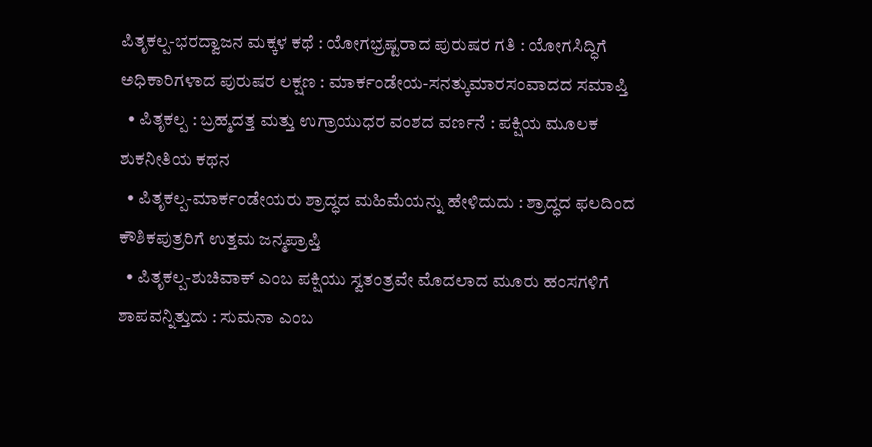ಪಿತೃಕಲ್ಪ-ಭರದ್ವಾಜನ ಮಕ್ಕಳ ಕಥೆ : ಯೋಗಭ್ರಷ್ಟರಾದ ಪುರುಷರ ಗತಿ : ಯೋಗಸಿದ್ಧಿಗೆ ಅಧಿಕಾರಿಗಳಾದ ಪುರುಷರ ಲಕ್ಷಣ : ಮಾರ್ಕಂಡೇಯ-ಸನತ್ಕುಮಾರಸಂವಾದದ ಸಮಾಪ್ತಿ
  • ಪಿತೃಕಲ್ಪ : ಬ್ರಹ್ಮದತ್ತ ಮತ್ತು ಉಗ್ರಾಯುಧರ ವಂಶದ ವರ್ಣನೆ : ಪಕ್ಷಿಯ ಮೂಲಕ ಶುಕನೀತಿಯ ಕಥನ
  • ಪಿತೃಕಲ್ಪ-ಮಾರ್ಕಂಡೇಯರು ಶ್ರಾದ್ಧದ ಮಹಿಮೆಯನ್ನು ಹೇಳಿದುದು : ಶ್ರಾದ್ಧದ ಫಲದಿಂದ ಕೌಶಿಕಪುತ್ರರಿಗೆ ಉತ್ತಮ ಜನ್ಮಪ್ರಾಪ್ತಿ
  • ಪಿತೃಕಲ್ಪ-ಶುಚಿವಾಕ್‍ ಎಂಬ ಪಕ್ಷಿಯು ಸ್ವತಂತ್ರವೇ ಮೊದಲಾದ ಮೂರು ಹಂಸಗಳಿಗೆ ಶಾಪವನ್ನಿತ್ತುದು : ಸುಮನಾ ಎಂಬ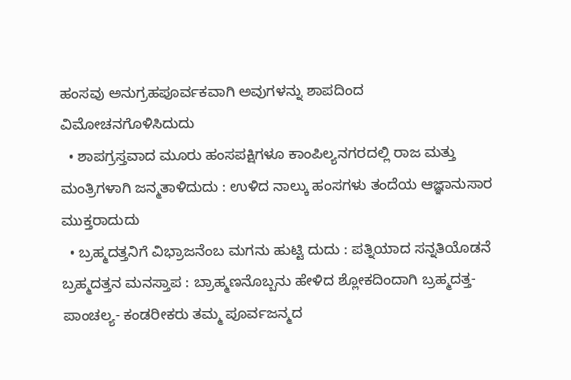ಹಂಸವು ಅನುಗ್ರಹಪೂರ್ವಕವಾಗಿ ಅವುಗಳನ್ನು ಶಾಪದಿಂದ ವಿಮೋಚನಗೊಳಿಸಿದುದು
  • ಶಾಪಗ್ರಸ್ತವಾದ ಮೂರು ಹಂಸಪಕ್ಷಿಗಳೂ ಕಾಂಪಿಲ್ಯನಗರದಲ್ಲಿ ರಾಜ ಮತ್ತು ಮಂತ್ರಿಗಳಾಗಿ ಜನ್ಮತಾಳಿದುದು : ಉಳಿದ ನಾಲ್ಕು ಹಂಸಗಳು ತಂದೆಯ ಆಜ್ಞಾನುಸಾರ ಮುಕ್ತರಾದುದು
  • ಬ್ರಹ್ಮದತ್ತನಿಗೆ ವಿಭ್ರಾಜನೆಂಬ ಮಗನು ಹುಟ್ಟಿ ದುದು : ಪತ್ನಿಯಾದ ಸನ್ನತಿಯೊಡನೆ ಬ್ರಹ್ಮದತ್ತನ ಮನಸ್ತಾಪ : ಬ್ರಾಹ್ಮಣನೊಬ್ಬನು ಹೇಳಿದ ಶ್ಲೋಕದಿಂದಾಗಿ ಬ್ರಹ್ಮದತ್ತ-ಪಾಂಚಲ್ಯ- ಕಂಡರೀಕರು ತಮ್ಮ ಪೂರ್ವಜನ್ಮದ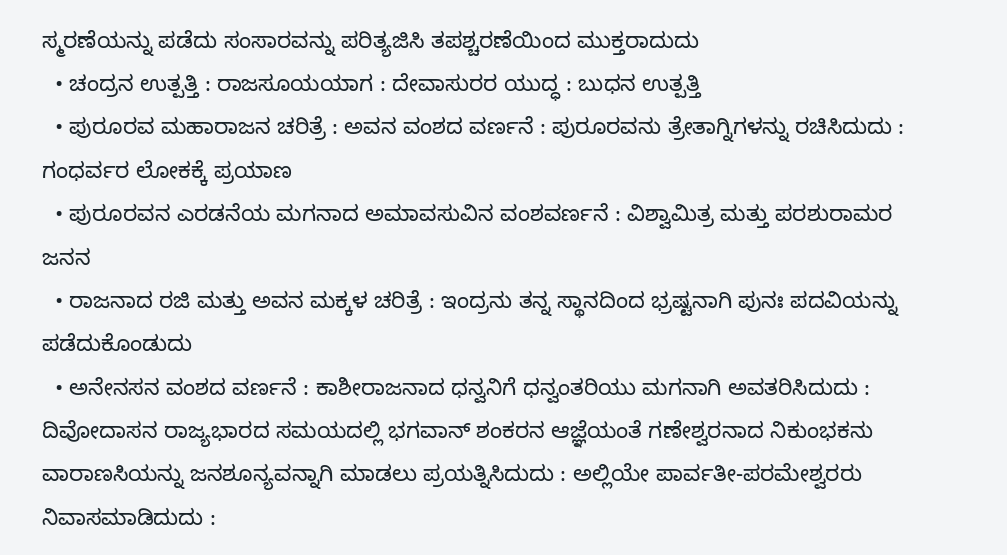ಸ್ಮರಣೆಯನ್ನು ಪಡೆದು ಸಂಸಾರವನ್ನು ಪರಿತ್ಯಜಿಸಿ ತಪಶ್ಚರಣೆಯಿಂದ ಮುಕ್ತರಾದುದು
  • ಚಂದ್ರನ ಉತ್ಪತ್ತಿ : ರಾಜಸೂಯಯಾಗ : ದೇವಾಸುರರ ಯುದ್ಧ : ಬುಧನ ಉತ್ಪತ್ತಿ
  • ಪುರೂರವ ಮಹಾರಾಜನ ಚರಿತ್ರೆ : ಅವನ ವಂಶದ ವರ್ಣನೆ : ಪುರೂರವನು ತ್ರೇತಾಗ್ನಿಗಳನ್ನು ರಚಿಸಿದುದು : ಗಂಧರ್ವರ ಲೋಕಕ್ಕೆ ಪ್ರಯಾಣ
  • ಪುರೂರವನ ಎರಡನೆಯ ಮಗನಾದ ಅಮಾವಸುವಿನ ವಂಶವರ್ಣನೆ : ವಿಶ್ವಾಮಿತ್ರ ಮತ್ತು ಪರಶುರಾಮರ ಜನನ
  • ರಾಜನಾದ ರಜಿ ಮತ್ತು ಅವನ ಮಕ್ಕಳ ಚರಿತ್ರೆ : ಇಂದ್ರನು ತನ್ನ ಸ್ಥಾನದಿಂದ ಭ್ರಷ್ಟನಾಗಿ ಪುನಃ ಪದವಿಯನ್ನು ಪಡೆದುಕೊಂಡುದು
  • ಅನೇನಸನ ವಂಶದ ವರ್ಣನೆ : ಕಾಶೀರಾಜನಾದ ಧನ್ವನಿಗೆ ಧನ್ವಂತರಿಯು ಮಗನಾಗಿ ಅವತರಿಸಿದುದು : ದಿವೋದಾಸನ ರಾಜ್ಯಭಾರದ ಸಮಯದಲ್ಲಿ ಭಗವಾನ್‍ ಶಂಕರನ ಆಜ್ಞೆಯಂತೆ ಗಣೇಶ್ವರನಾದ ನಿಕುಂಭಕನು ವಾರಾಣಸಿಯನ್ನು ಜನಶೂನ್ಯವನ್ನಾಗಿ ಮಾಡಲು ಪ್ರಯತ್ನಿಸಿದುದು : ಅಲ್ಲಿಯೇ ಪಾರ್ವತೀ-ಪರಮೇಶ್ವರರು ನಿವಾಸಮಾಡಿದುದು :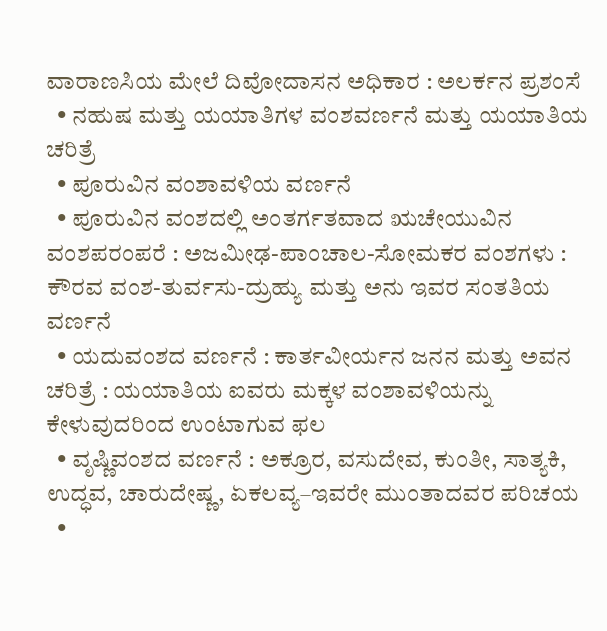ವಾರಾಣಸಿಯ ಮೇಲೆ ದಿವೋದಾಸನ ಅಧಿಕಾರ : ಅಲರ್ಕನ ಪ್ರಶಂಸೆ
  • ನಹುಷ ಮತ್ತು ಯಯಾತಿಗಳ ವಂಶವರ್ಣನೆ ಮತ್ತು ಯಯಾತಿಯ ಚರಿತ್ರೆ
  • ಪೂರುವಿನ ವಂಶಾವಳಿಯ ವರ್ಣನೆ
  • ಪೂರುವಿನ ವಂಶದಲ್ಲಿ ಅಂತರ್ಗತವಾದ ಋಚೇಯುವಿನ ವಂಶಪರಂಪರೆ : ಅಜಮೀಢ-ಪಾಂಚಾಲ-ಸೋಮಕರ ವಂಶಗಳು : ಕೌರವ ವಂಶ-ತುರ್ವಸು-ದ್ರುಹ್ಯು ಮತ್ತು ಅನು ಇವರ ಸಂತತಿಯ ವರ್ಣನೆ
  • ಯದುವಂಶದ ವರ್ಣನೆ : ಕಾರ್ತವೀರ್ಯನ ಜನನ ಮತ್ತು ಅವನ ಚರಿತ್ರೆ : ಯಯಾತಿಯ ಐವರು ಮಕ್ಕಳ ವಂಶಾವಳಿಯನ್ನು ಕೇಳುವುದರಿಂದ ಉಂಟಾಗುವ ಫಲ
  • ವೃಷ್ಣಿವಂಶದ ವರ್ಣನೆ : ಅಕ್ರೂರ, ವಸುದೇವ, ಕುಂತೀ, ಸಾತ್ಯಕಿ, ಉದ್ಧವ, ಚಾರುದೇಷ್ಣ, ಏಕಲವ್ಯ–ಇವರೇ ಮುಂತಾದವರ ಪರಿಚಯ
  •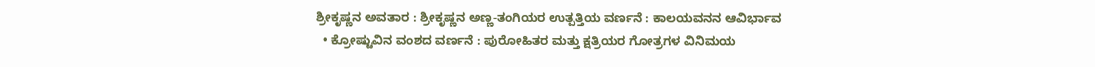ಶ್ರೀಕೃಷ್ಣನ ಅವತಾರ : ಶ್ರೀಕೃಷ್ಣನ ಅಣ್ಣ-ತಂಗಿಯರ ಉತ್ಪತ್ತಿಯ ವರ್ಣನೆ : ಕಾಲಯವನನ ಆವಿರ್ಭಾವ
  • ಕ್ರೋಷ್ಟುವಿನ ವಂಶದ ವರ್ಣನೆ : ಪುರೋಹಿತರ ಮತ್ತು ಕ್ಷತ್ರಿಯರ ಗೋತ್ರಗಳ ವಿನಿಮಯ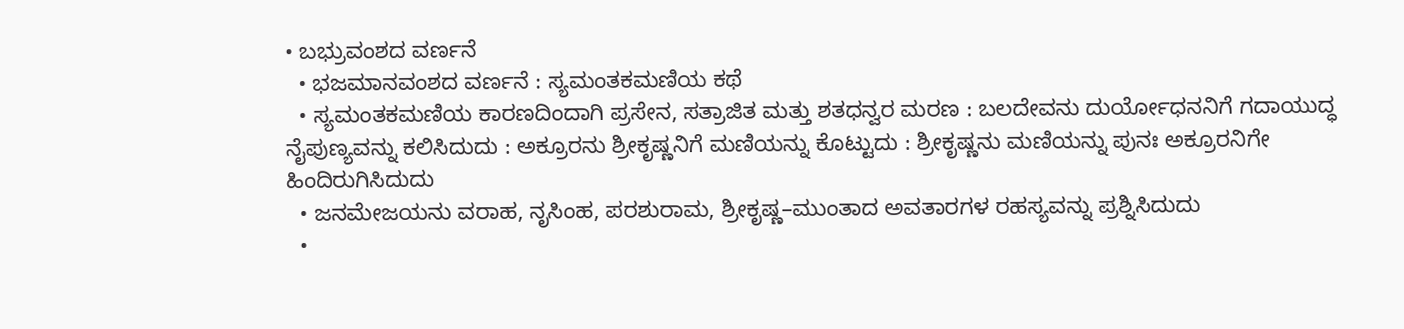• ಬಭ್ರುವಂಶದ ವರ್ಣನೆ
  • ಭಜಮಾನವಂಶದ ವರ್ಣನೆ : ಸ್ಯಮಂತಕಮಣಿಯ ಕಥೆ
  • ಸ್ಯಮಂತಕಮಣಿಯ ಕಾರಣದಿಂದಾಗಿ ಪ್ರಸೇನ, ಸತ್ರಾಜಿತ ಮತ್ತು ಶತಧನ್ವರ ಮರಣ : ಬಲದೇವನು ದುರ್ಯೋಧನನಿಗೆ ಗದಾಯುದ್ಧ ನೈಪುಣ್ಯವನ್ನು ಕಲಿಸಿದುದು : ಅಕ್ರೂರನು ಶ್ರೀಕೃಷ್ಣನಿಗೆ ಮಣಿಯನ್ನು ಕೊಟ್ಟುದು : ಶ್ರೀಕೃಷ್ಣನು ಮಣಿಯನ್ನು ಪುನಃ ಅಕ್ರೂರನಿಗೇ ಹಿಂದಿರುಗಿಸಿದುದು
  • ಜನಮೇಜಯನು ವರಾಹ, ನೃಸಿಂಹ, ಪರಶುರಾಮ, ಶ್ರೀಕೃಷ್ಣ–ಮುಂತಾದ ಅವತಾರಗಳ ರಹಸ್ಯವನ್ನು ಪ್ರಶ್ನಿಸಿದುದು
  •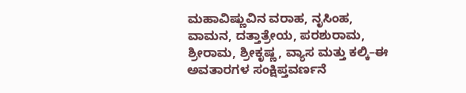ಮಹಾವಿಷ್ಣುವಿನ ವರಾಹ, ನೃಸಿಂಹ, ವಾಮನ, ದತ್ತಾತ್ರೇಯ, ಪರಶುರಾಮ, ಶ್ರೀರಾಮ, ಶ್ರೀಕೃಷ್ಣ, ವ್ಯಾಸ ಮತ್ತು ಕಲ್ಕಿ–ಈ ಅವತಾರಗಳ ಸಂಕ್ಷಿಪ್ತವರ್ಣನೆ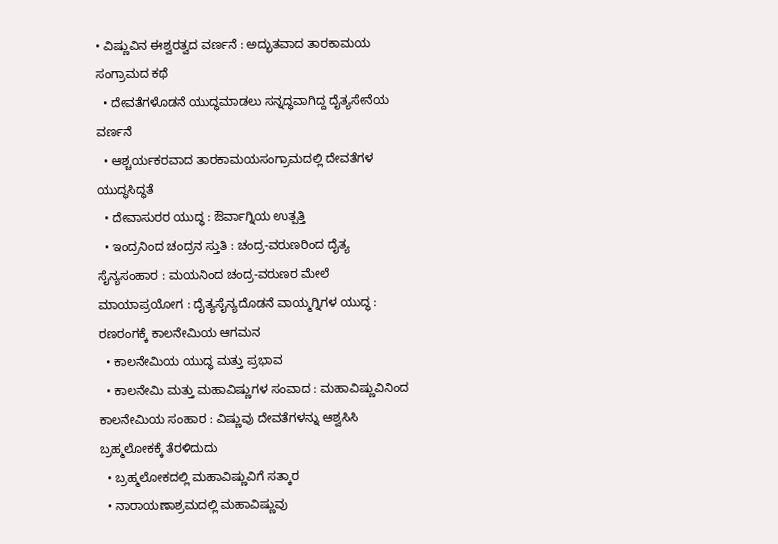• ವಿಷ್ಣುವಿನ ಈಶ್ವರತ್ವದ ವರ್ಣನೆ : ಅದ್ಭುತವಾದ ತಾರಕಾಮಯ ಸಂಗ್ರಾಮದ ಕಥೆ
  • ದೇವತೆಗಳೊಡನೆ ಯುದ್ಧಮಾಡಲು ಸನ್ನದ್ಧವಾಗಿದ್ದ ದೈತ್ಯಸೇನೆಯ ವರ್ಣನೆ
  • ಆಶ್ಚರ್ಯಕರವಾದ ತಾರಕಾಮಯಸಂಗ್ರಾಮದಲ್ಲಿ ದೇವತೆಗಳ ಯುದ್ಧಸಿದ್ಧತೆ
  • ದೇವಾಸುರರ ಯುದ್ಧ : ಔರ್ವಾಗ್ನಿಯ ಉತ್ಪತ್ತಿ
  • ಇಂದ್ರನಿಂದ ಚಂದ್ರನ ಸ್ತುತಿ : ಚಂದ್ರ-ವರುಣರಿಂದ ದೈತ್ಯ ಸೈನ್ಯಸಂಹಾರ : ಮಯನಿಂದ ಚಂದ್ರ-ವರುಣರ ಮೇಲೆ ಮಾಯಾಪ್ರಯೋಗ : ದೈತ್ಯಸೈನ್ಯದೊಡನೆ ವಾಯ್ಮಗ್ನಿಗಳ ಯುದ್ಧ : ರಣರಂಗಕ್ಕೆ ಕಾಲನೇಮಿಯ ಆಗಮನ
  • ಕಾಲನೇಮಿಯ ಯುದ್ಧ ಮತ್ತು ಪ್ರಭಾವ
  • ಕಾಲನೇಮಿ ಮತ್ತು ಮಹಾವಿಷ್ಣುಗಳ ಸಂವಾದ : ಮಹಾವಿಷ್ಣುವಿನಿಂದ ಕಾಲನೇಮಿಯ ಸಂಹಾರ : ವಿಷ್ಣುವು ದೇವತೆಗಳನ್ನು ಆಶ್ವಸಿಸಿ ಬ್ರಹ್ಮಲೋಕಕ್ಕೆ ತೆರಳಿದುದು
  • ಬ್ರಹ್ಮಲೋಕದಲ್ಲಿ ಮಹಾವಿಷ್ಣುವಿಗೆ ಸತ್ಕಾರ
  • ನಾರಾಯಣಾಶ್ರಮದಲ್ಲಿ ಮಹಾವಿಷ್ಣುವು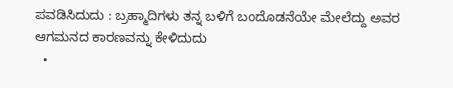ಪವಡಿಸಿದುದು : ಬ್ರಹ್ಮಾದಿಗಳು ತನ್ನ ಬಳಿಗೆ ಬಂದೊಡನೆಯೇ ಮೇಲೆದ್ದು ಅವರ ಆಗಮನದ ಕಾರಣವನ್ನು ಕೇಳಿದುದು
  •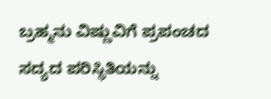ಬ್ರಹ್ಮನು ವಿಷ್ಣುವಿಗೆ ಪ್ರಪಂಚದ ಸದ್ಯದ ಪರಿಸ್ಥಿತಿಯನ್ನು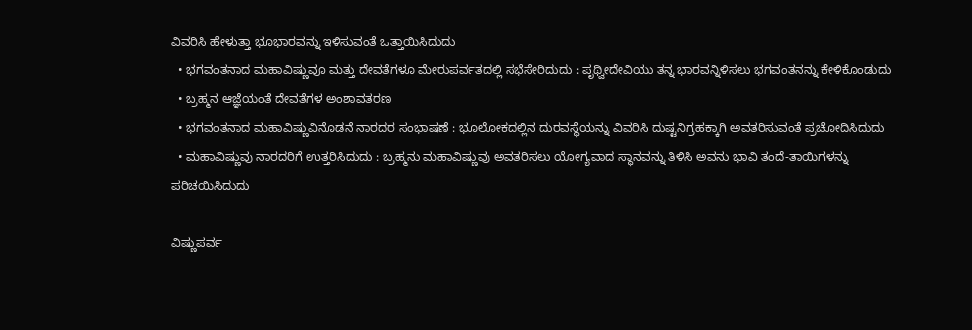ವಿವರಿಸಿ ಹೇಳುತ್ತಾ ಭೂಭಾರವನ್ನು ಇಳಿಸುವಂತೆ ಒತ್ತಾಯಿಸಿದುದು
  • ಭಗವಂತನಾದ ಮಹಾವಿಷ್ಣುವೂ ಮತ್ತು ದೇವತೆಗಳೂ ಮೇರುಪರ್ವತದಲ್ಲಿ ಸಭೆಸೇರಿದುದು : ಪೃಥ್ವೀದೇವಿಯು ತನ್ನ ಭಾರವನ್ನಿಳಿಸಲು ಭಗವಂತನನ್ನು ಕೇಳಿಕೊಂಡುದು
  • ಬ್ರಹ್ಮನ ಆಜ್ಞೆಯಂತೆ ದೇವತೆಗಳ ಅಂಶಾವತರಣ
  • ಭಗವಂತನಾದ ಮಹಾವಿಷ್ಣುವಿನೊಡನೆ ನಾರದರ ಸಂಭಾಷಣೆ : ಭೂಲೋಕದಲ್ಲಿನ ದುರವಸ್ಥೆಯನ್ನು ವಿವರಿಸಿ ದುಷ್ಟನಿಗ್ರಹಕ್ಕಾಗಿ ಅವತರಿಸುವಂತೆ ಪ್ರಚೋದಿಸಿದುದು
  • ಮಹಾವಿಷ್ಣುವು ನಾರದರಿಗೆ ಉತ್ತರಿಸಿದುದು : ಬ್ರಹ್ಮನು ಮಹಾವಿಷ್ಣುವು ಅವತರಿಸಲು ಯೋಗ್ಯವಾದ ಸ್ಥಾನವನ್ನು ತಿಳಿಸಿ ಅವನು ಭಾವಿ ತಂದೆ-ತಾಯಿಗಳನ್ನು ಪರಿಚಯಿಸಿದುದು

ವಿಷ್ಣುಪರ್ವ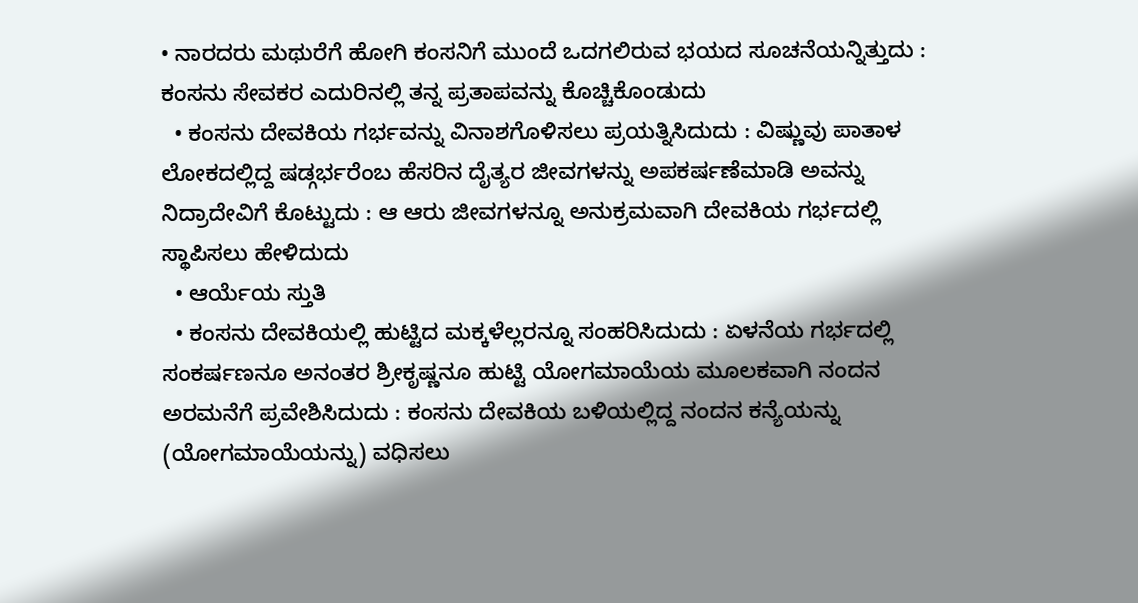• ನಾರದರು ಮಥುರೆಗೆ ಹೋಗಿ ಕಂಸನಿಗೆ ಮುಂದೆ ಒದಗಲಿರುವ ಭಯದ ಸೂಚನೆಯನ್ನಿತ್ತುದು : ಕಂಸನು ಸೇವಕರ ಎದುರಿನಲ್ಲಿ ತನ್ನ ಪ್ರತಾಪವನ್ನು ಕೊಚ್ಚಿಕೊಂಡುದು
  • ಕಂಸನು ದೇವಕಿಯ ಗರ್ಭವನ್ನು ವಿನಾಶಗೊಳಿಸಲು ಪ್ರಯತ್ನಿಸಿದುದು : ವಿಷ್ಣುವು ಪಾತಾಳ ಲೋಕದಲ್ಲಿದ್ದ ಷಡ್ಗರ್ಭರೆಂಬ ಹೆಸರಿನ ದೈತ್ಯರ ಜೀವಗಳನ್ನು ಅಪಕರ್ಷಣೆಮಾಡಿ ಅವನ್ನು ನಿದ್ರಾದೇವಿಗೆ ಕೊಟ್ಟುದು : ಆ ಆರು ಜೀವಗಳನ್ನೂ ಅನುಕ್ರಮವಾಗಿ ದೇವಕಿಯ ಗರ್ಭದಲ್ಲಿ ಸ್ಥಾಪಿಸಲು ಹೇಳಿದುದು
  • ಆರ್ಯೆಯ ಸ್ತುತಿ
  • ಕಂಸನು ದೇವಕಿಯಲ್ಲಿ ಹುಟ್ಟಿದ ಮಕ್ಕಳೆಲ್ಲರನ್ನೂ ಸಂಹರಿಸಿದುದು : ಏಳನೆಯ ಗರ್ಭದಲ್ಲಿ ಸಂಕರ್ಷಣನೂ ಅನಂತರ ಶ್ರೀಕೃಷ್ಣನೂ ಹುಟ್ಟಿ ಯೋಗಮಾಯೆಯ ಮೂಲಕವಾಗಿ ನಂದನ ಅರಮನೆಗೆ ಪ್ರವೇಶಿಸಿದುದು : ಕಂಸನು ದೇವಕಿಯ ಬಳಿಯಲ್ಲಿದ್ದ ನಂದನ ಕನ್ಯೆಯನ್ನು (ಯೋಗಮಾಯೆಯನ್ನು) ವಧಿಸಲು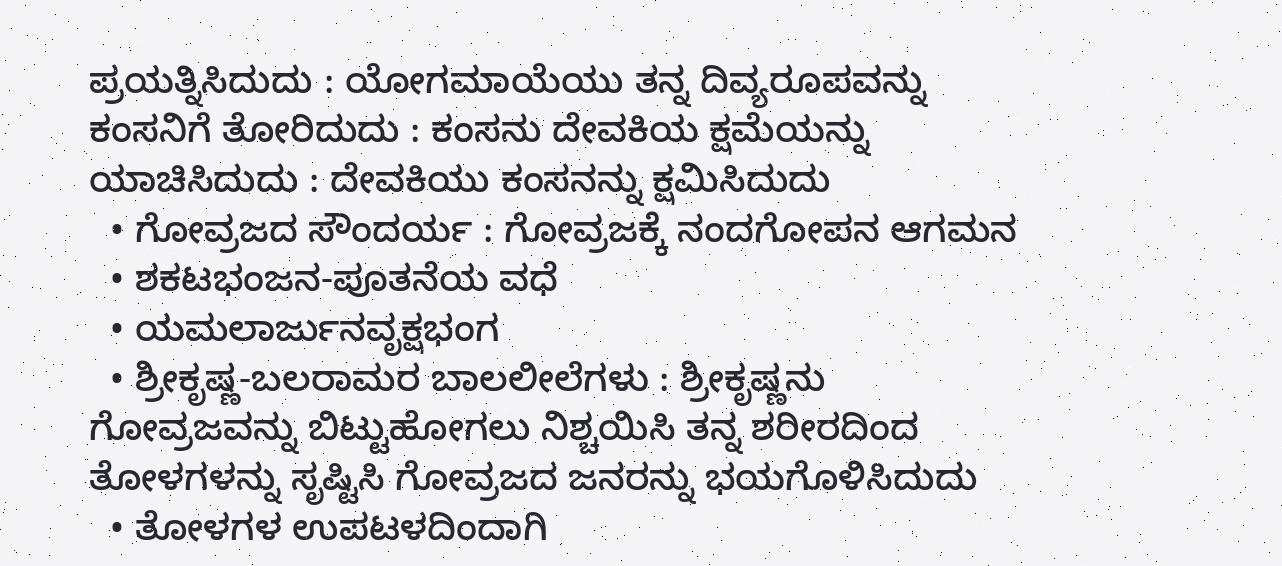ಪ್ರಯತ್ನಿಸಿದುದು : ಯೋಗಮಾಯೆಯು ತನ್ನ ದಿವ್ಯರೂಪವನ್ನು ಕಂಸನಿಗೆ ತೋರಿದುದು : ಕಂಸನು ದೇವಕಿಯ ಕ್ಷಮೆಯನ್ನು ಯಾಚಿಸಿದುದು : ದೇವಕಿಯು ಕಂಸನನ್ನು ಕ್ಷಮಿಸಿದುದು
  • ಗೋವ್ರಜದ ಸೌಂದರ್ಯ : ಗೋವ್ರಜಕ್ಕೆ ನಂದಗೋಪನ ಆಗಮನ
  • ಶಕಟಭಂಜನ-ಪೂತನೆಯ ವಧೆ
  • ಯಮಲಾರ್ಜುನವೃಕ್ಷಭಂಗ
  • ಶ್ರೀಕೃಷ್ಣ-ಬಲರಾಮರ ಬಾಲಲೀಲೆಗಳು : ಶ್ರೀಕೃಷ್ಣನು ಗೋವ್ರಜವನ್ನು ಬಿಟ್ಟುಹೋಗಲು ನಿಶ್ಚಯಿಸಿ ತನ್ನ ಶರೀರದಿಂದ ತೋಳಗಳನ್ನು ಸೃಷ್ಟಿಸಿ ಗೋವ್ರಜದ ಜನರನ್ನು ಭಯಗೊಳಿಸಿದುದು
  • ತೋಳಗಳ ಉಪಟಳದಿಂದಾಗಿ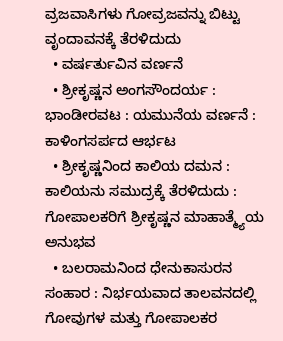ವ್ರಜವಾಸಿಗಳು ಗೋವ್ರಜವನ್ನು ಬಿಟ್ಟು ವೃಂದಾವನಕ್ಕೆ ತೆರಳಿದುದು
  • ವರ್ಷರ್ತುವಿನ ವರ್ಣನೆ
  • ಶ್ರೀಕೃಷ್ಣನ ಅಂಗಸೌಂದರ್ಯ : ಭಾಂಡೀರವಟ : ಯಮುನೆಯ ವರ್ಣನೆ : ಕಾಳಿಂಗಸರ್ಪದ ಆರ್ಭಟ
  • ಶ್ರೀಕೃಷ್ಣನಿಂದ ಕಾಲಿಯ ದಮನ : ಕಾಲಿಯನು ಸಮುದ್ರಕ್ಕೆ ತೆರಳಿದುದು : ಗೋಪಾಲಕರಿಗೆ ಶ್ರೀಕೃಷ್ಣನ ಮಾಹಾತ್ಮ್ಯೆಯ ಅನುಭವ
  • ಬಲರಾಮನಿಂದ ಧೇನುಕಾಸುರನ ಸಂಹಾರ : ನಿರ್ಭಯವಾದ ತಾಲವನದಲ್ಲಿ ಗೋವುಗಳ ಮತ್ತು ಗೋಪಾಲಕರ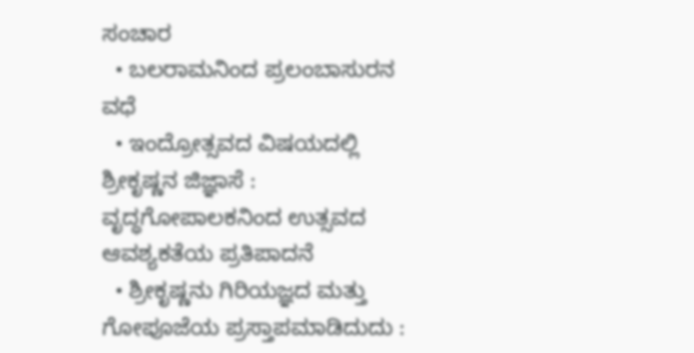ಸಂಚಾರ
  • ಬಲರಾಮನಿಂದ ಪ್ರಲಂಬಾಸುರನ ವಧೆ
  • ಇಂದ್ರೋತ್ಸವದ ವಿಷಯದಲ್ಲಿ ಶ್ರೀಕೃಷ್ಣನ ಜಿಜ್ಞಾಸೆ : ವೃದ್ಧಗೋಪಾಲಕನಿಂದ ಉತ್ಸವದ ಆವಶ್ಯಕತೆಯ ಪ್ರತಿಪಾದನೆ
  • ಶ್ರೀಕೃಷ್ಣನು ಗಿರಿಯಜ್ಞದ ಮತ್ತು ಗೋಪೂಜೆಯ ಪ್ರಸ್ತಾಪಮಾಡಿದುದು :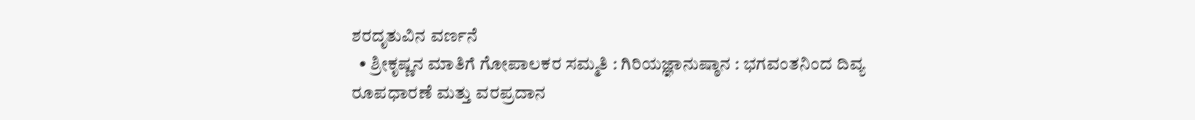ಶರದೃತುವಿನ ವರ್ಣನೆ
  • ಶ್ರೀಕೃಷ್ಣನ ಮಾತಿಗೆ ಗೋಪಾಲಕರ ಸಮ್ಮತಿ : ಗಿರಿಯಜ್ಞಾನುಷ್ಠಾನ : ಭಗವಂತನಿಂದ ದಿವ್ಯ ರೂಪಧಾರಣೆ ಮತ್ತು ವರಪ್ರದಾನ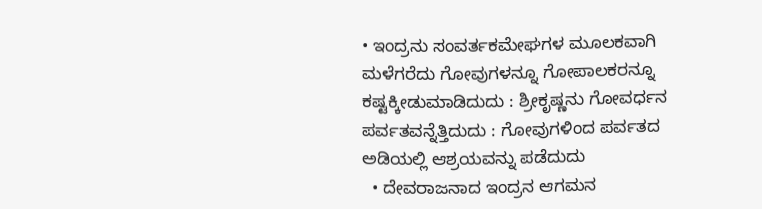• ಇಂದ್ರನು ಸಂವರ್ತಕಮೇಘಗಳ ಮೂಲಕವಾಗಿ ಮಳೆಗರೆದು ಗೋವುಗಳನ್ನೂ ಗೋಪಾಲಕರನ್ನೂ ಕಷ್ಟಕ್ಕೀಡುಮಾಡಿದುದು : ಶ್ರೀಕೃಷ್ಣನು ಗೋವರ್ಧನ ಪರ್ವತವನ್ನೆತ್ತಿದುದು : ಗೋವುಗಳಿಂದ ಪರ್ವತದ ಅಡಿಯಲ್ಲಿ ಆಶ್ರಯವನ್ನು ಪಡೆದುದು
  • ದೇವರಾಜನಾದ ಇಂದ್ರನ ಆಗಮನ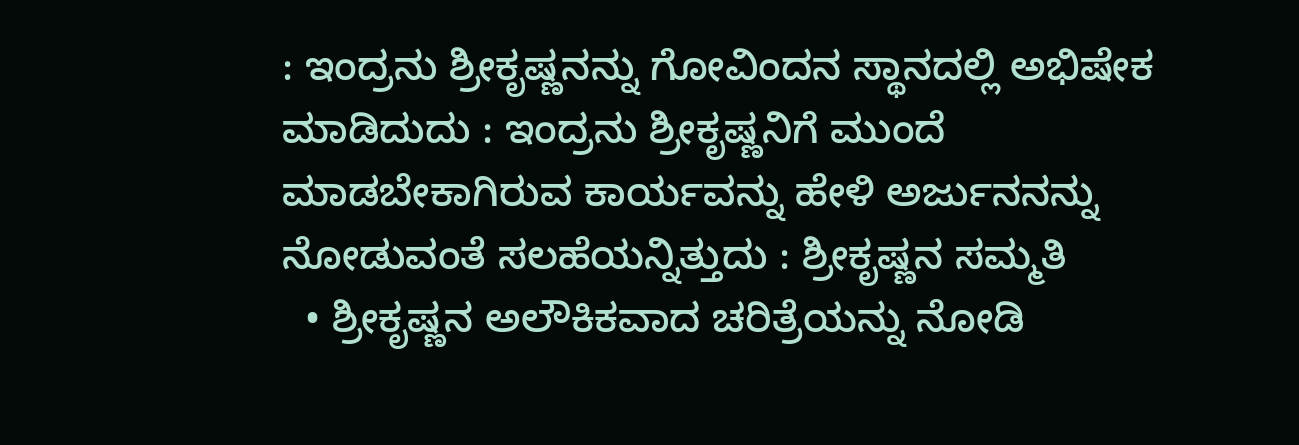: ಇಂದ್ರನು ಶ್ರೀಕೃಷ್ಣನನ್ನು ಗೋವಿಂದನ ಸ್ಥಾನದಲ್ಲಿ ಅಭಿಷೇಕ ಮಾಡಿದುದು : ಇಂದ್ರನು ಶ್ರೀಕೃಷ್ಣನಿಗೆ ಮುಂದೆ ಮಾಡಬೇಕಾಗಿರುವ ಕಾರ್ಯವನ್ನು ಹೇಳಿ ಅರ್ಜುನನನ್ನು ನೋಡುವಂತೆ ಸಲಹೆಯನ್ನಿತ್ತುದು : ಶ್ರೀಕೃಷ್ಣನ ಸಮ್ಮತಿ
  • ಶ್ರೀಕೃಷ್ಣನ ಅಲೌಕಿಕವಾದ ಚರಿತ್ರೆಯನ್ನು ನೋಡಿ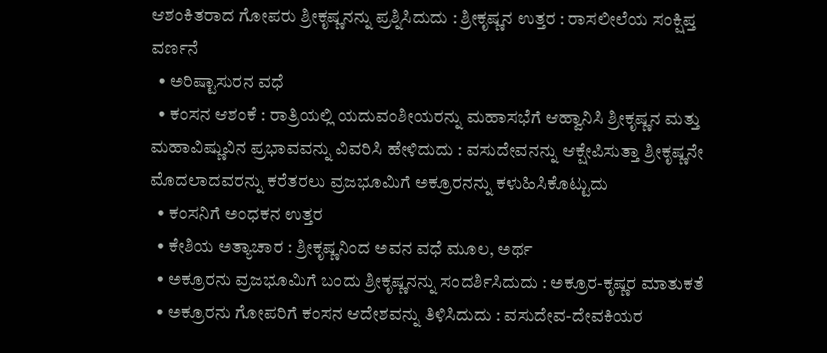ಆಶಂಕಿತರಾದ ಗೋಪರು ಶ್ರೀಕೃಷ್ಣನನ್ನು ಪ್ರಶ್ನಿಸಿದುದು : ಶ್ರೀಕೃಷ್ಣನ ಉತ್ತರ : ರಾಸಲೀಲೆಯ ಸಂಕ್ಷಿಪ್ತ ವರ್ಣನೆ
  • ಅರಿಷ್ಟಾಸುರನ ವಧೆ
  • ಕಂಸನ ಆಶಂಕೆ : ರಾತ್ರಿಯಲ್ಲಿ ಯದುವಂಶೀಯರನ್ನು ಮಹಾಸಭೆಗೆ ಆಹ್ವಾನಿಸಿ ಶ್ರೀಕೃಷ್ಣನ ಮತ್ತು ಮಹಾವಿಷ್ಣುವಿನ ಪ್ರಭಾವವನ್ನು ವಿವರಿಸಿ ಹೇಳಿದುದು : ವಸುದೇವನನ್ನು ಆಕ್ಷೇಪಿಸುತ್ತಾ ಶ್ರೀಕೃಷ್ಣನೇ ಮೊದಲಾದವರನ್ನು ಕರೆತರಲು ವ್ರಜಭೂಮಿಗೆ ಅಕ್ರೂರನನ್ನು ಕಳುಹಿಸಿಕೊಟ್ಟುದು
  • ಕಂಸನಿಗೆ ಅಂಧಕನ ಉತ್ತರ
  • ಕೇಶಿಯ ಅತ್ಯಾಚಾರ : ಶ್ರೀಕೃಷ್ಣನಿಂದ ಅವನ ವಧೆ ಮೂಲ, ಅರ್ಥ
  • ಅಕ್ರೂರನು ವ್ರಜಭೂಮಿಗೆ ಬಂದು ಶ್ರೀಕೃಷ್ಣನನ್ನು ಸಂದರ್ಶಿಸಿದುದು : ಅಕ್ರೂರ-ಕೃಷ್ಣರ ಮಾತುಕತೆ
  • ಅಕ್ರೂರನು ಗೋಪರಿಗೆ ಕಂಸನ ಆದೇಶವನ್ನು ತಿಳಿಸಿದುದು : ವಸುದೇವ-ದೇವಕಿಯರ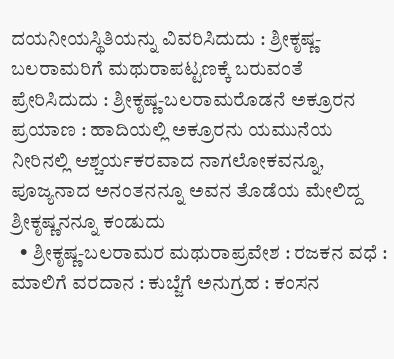ದಯನೀಯಸ್ಥಿತಿಯನ್ನು ವಿವರಿಸಿದುದು : ಶ್ರೀಕೃಷ್ಣ-ಬಲರಾಮರಿಗೆ ಮಥುರಾಪಟ್ಟಣಕ್ಕೆ ಬರುವಂತೆ ಪ್ರೇರಿಸಿದುದು : ಶ್ರೀಕೃಷ್ಣ-ಬಲರಾಮರೊಡನೆ ಅಕ್ರೂರನ ಪ್ರಯಾಣ : ಹಾದಿಯಲ್ಲಿ ಅಕ್ರೂರನು ಯಮುನೆಯ ನೀರಿನಲ್ಲಿ ಆಶ್ಚರ್ಯಕರವಾದ ನಾಗಲೋಕವನ್ನೂ, ಪೂಜ್ಯನಾದ ಅನಂತನನ್ನೂ ಅವನ ತೊಡೆಯ ಮೇಲಿದ್ದ ಶ್ರೀಕೃಷ್ಣನನ್ನೂ ಕಂಡುದು
  • ಶ್ರೀಕೃಷ್ಣ-ಬಲರಾಮರ ಮಥುರಾಪ್ರವೇಶ : ರಜಕನ ವಧೆ : ಮಾಲಿಗೆ ವರದಾನ : ಕುಬ್ಜೆಗೆ ಅನುಗ್ರಹ : ಕಂಸನ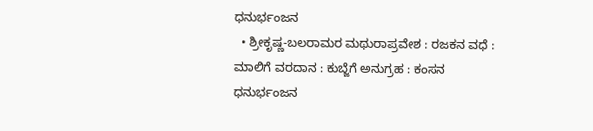ಧನುರ್ಭಂಜನ
  • ಶ್ರೀಕೃಷ್ಣ-ಬಲರಾಮರ ಮಥುರಾಪ್ರವೇಶ : ರಜಕನ ವಧೆ : ಮಾಲಿಗೆ ವರದಾನ : ಕುಬ್ಜೆಗೆ ಅನುಗ್ರಹ : ಕಂಸನ ಧನುರ್ಭಂಜನ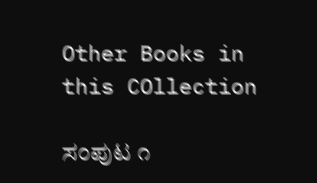Other Books in this COllection

ಸಂಪುಟ ೧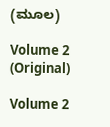(ಮೂಲ)

Volume 2 (Original)

Volume 2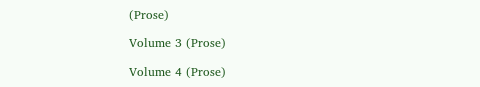(Prose)

Volume 3 (Prose)

Volume 4 (Prose)